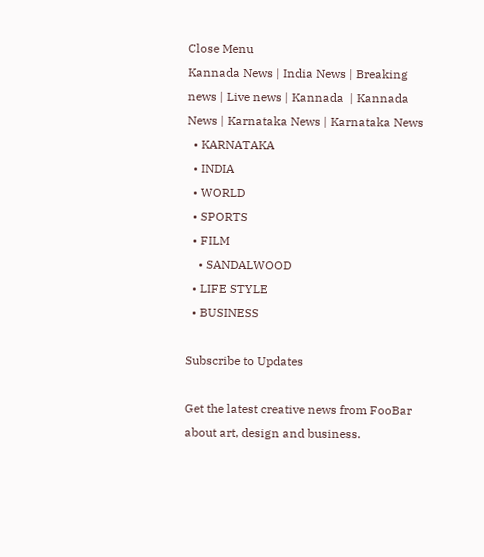Close Menu
Kannada News | India News | Breaking news | Live news | Kannada  | Kannada News | Karnataka News | Karnataka News
  • KARNATAKA
  • INDIA
  • WORLD
  • SPORTS
  • FILM
    • SANDALWOOD
  • LIFE STYLE
  • BUSINESS

Subscribe to Updates

Get the latest creative news from FooBar about art, design and business.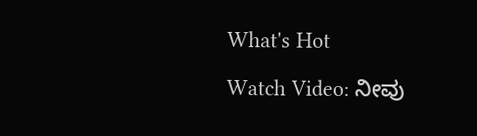What's Hot

Watch Video: ನೀವು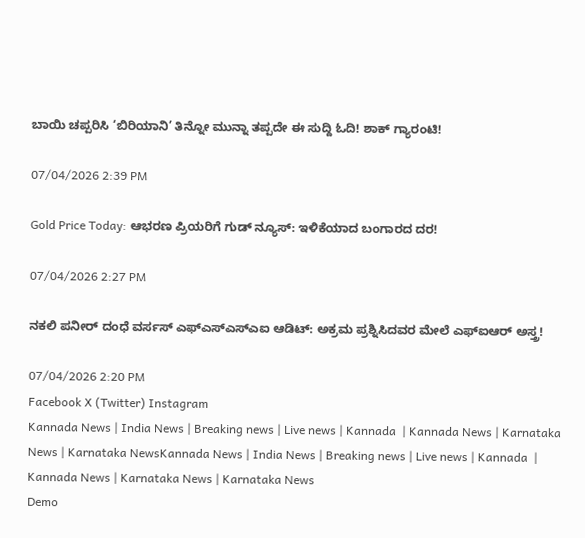ಬಾಯಿ ಚಪ್ಪರಿಸಿ ‘ಬಿರಿಯಾನಿ’ ತಿನ್ನೋ ಮುನ್ನಾ ತಪ್ಪದೇ ಈ ಸುದ್ದಿ ಓದಿ! ಶಾಕ್ ಗ್ಯಾರಂಟಿ!

07/04/2026 2:39 PM

Gold Price Today: ಆಭರಣ ಪ್ರಿಯರಿಗೆ ಗುಡ್ ನ್ಯೂಸ್: ಇಳಿಕೆಯಾದ ಬಂಗಾರದ ದರ!

07/04/2026 2:27 PM

ನಕಲಿ ಪನೀರ್ ದಂಧೆ ವರ್ಸಸ್ ಎಫ್‌ಎಸ್‌ಎಸ್‌ಎಐ ಆಡಿಟ್: ಅಕ್ರಮ ಪ್ರಶ್ನಿಸಿದವರ ಮೇಲೆ ಎಫ್‌ಐಆರ್ ಅಸ್ತ್ರ!

07/04/2026 2:20 PM
Facebook X (Twitter) Instagram
Kannada News | India News | Breaking news | Live news | Kannada  | Kannada News | Karnataka News | Karnataka NewsKannada News | India News | Breaking news | Live news | Kannada  | Kannada News | Karnataka News | Karnataka News
Demo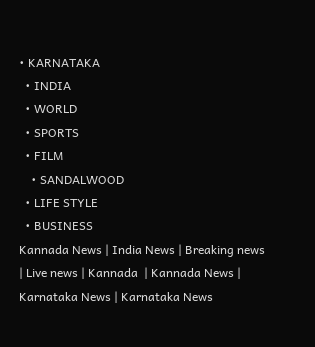• KARNATAKA
  • INDIA
  • WORLD
  • SPORTS
  • FILM
    • SANDALWOOD
  • LIFE STYLE
  • BUSINESS
Kannada News | India News | Breaking news | Live news | Kannada  | Kannada News | Karnataka News | Karnataka News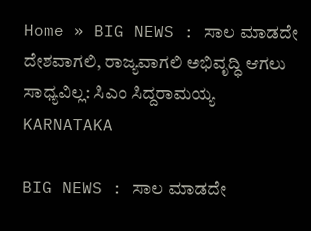Home » BIG NEWS : ಸಾಲ ಮಾಡದೇ ದೇಶವಾಗಲಿ, ರಾಜ್ಯವಾಗಲಿ ಅಭಿವೃದ್ಧಿ ಆಗಲು ಸಾಧ್ಯವಿಲ್ಲ: ಸಿಎಂ ಸಿದ್ದರಾಮಯ್ಯ
KARNATAKA

BIG NEWS : ಸಾಲ ಮಾಡದೇ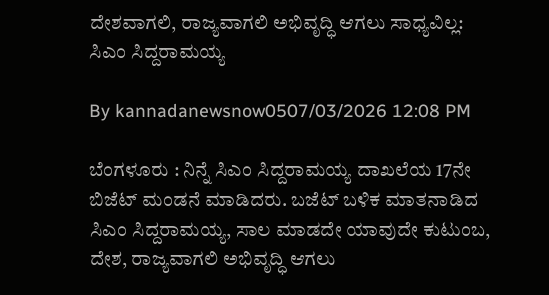ದೇಶವಾಗಲಿ, ರಾಜ್ಯವಾಗಲಿ ಅಭಿವೃದ್ಧಿ ಆಗಲು ಸಾಧ್ಯವಿಲ್ಲ: ಸಿಎಂ ಸಿದ್ದರಾಮಯ್ಯ

By kannadanewsnow0507/03/2026 12:08 PM

ಬೆಂಗಳೂರು : ನಿನ್ನೆ ಸಿಎಂ ಸಿದ್ದರಾಮಯ್ಯ ದಾಖಲೆಯ 17ನೇ ಬಿಜೆಟ್ ಮಂಡನೆ ಮಾಡಿದರು. ಬಜೆಟ್ ಬಳಿಕ ಮಾತನಾಡಿದ ಸಿಎಂ ಸಿದ್ದರಾಮಯ್ಯ, ಸಾಲ ಮಾಡದೇ ಯಾವುದೇ ಕುಟುಂಬ, ದೇಶ, ರಾಜ್ಯವಾಗಲಿ ಅಭಿವೃದ್ಧಿ ಆಗಲು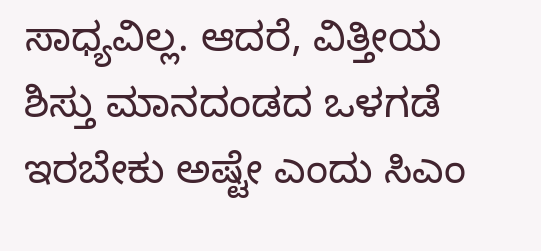ಸಾಧ್ಯವಿಲ್ಲ. ಆದರೆ, ವಿತ್ತೀಯ ಶಿಸ್ತು ಮಾನದಂಡದ ಒಳಗಡೆ ಇರಬೇಕು ಅಷ್ಟೇ ಎಂದು ಸಿಎಂ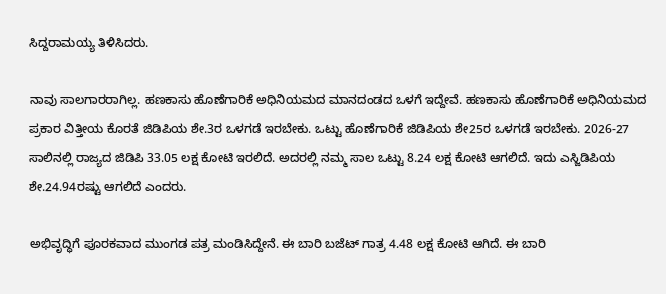ಸಿದ್ದರಾಮಯ್ಯ ತಿಳಿಸಿದರು.

ನಾವು ಸಾಲಗಾರರಾಗಿಲ್ಲ. ಹಣಕಾಸು ಹೊಣೆಗಾರಿಕೆ ಅಧಿನಿಯಮದ ಮಾನದಂಡದ ಒಳಗೆ ಇದ್ದೇವೆ. ಹಣಕಾಸು ಹೊಣೆಗಾರಿಕೆ ಅಧಿನಿಯಮದ ಪ್ರಕಾರ ವಿತ್ತೀಯ ಕೊರತೆ ಜಿಡಿಪಿಯ ಶೇ.3ರ ಒಳಗಡೆ ಇರಬೇಕು. ಒಟ್ಟು ಹೊಣೆಗಾರಿಕೆ ಜಿಡಿಪಿಯ ಶೇ25ರ ಒಳಗಡೆ ಇರಬೇಕು. 2026-27 ಸಾಲಿನಲ್ಲಿ ರಾಜ್ಯದ ಜಿಡಿಪಿ 33.05 ಲಕ್ಷ ಕೋಟಿ ಇರಲಿದೆ. ಅದರಲ್ಲಿ ನಮ್ಮ ಸಾಲ ಒಟ್ಟು 8.24 ಲಕ್ಷ ಕೋಟಿ ಆಗಲಿದೆ. ಇದು ಎಸ್ಜಿಡಿಪಿಯ ಶೇ.24.94ರಷ್ಟು ಆಗಲಿದೆ ಎಂದರು.

ಅಭಿವೃದ್ಧಿಗೆ ಪೂರಕವಾದ ಮುಂಗಡ ಪತ್ರ ಮಂಡಿಸಿದ್ದೇನೆ. ಈ ಬಾರಿ ಬಜೆಟ್ ಗಾತ್ರ 4.48 ಲಕ್ಷ ಕೋಟಿ ಆಗಿದೆ. ಈ ಬಾರಿ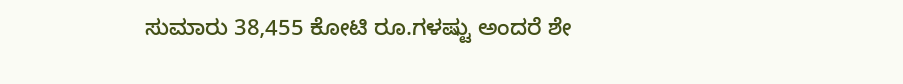ಸುಮಾರು 38,455 ಕೋಟಿ ರೂ‌.ಗಳಷ್ಟು ಅಂದರೆ ಶೇ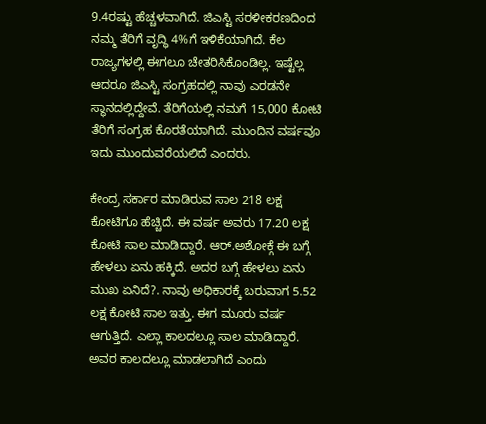9.4ರಷ್ಟು ಹೆಚ್ಚಳವಾಗಿದೆ. ಜಿಎಸ್ಟಿ ಸರಳೀಕರಣದಿಂದ ನಮ್ಮ ತೆರಿಗೆ ವೃದ್ಧಿ 4%ಗೆ ಇಳಿಕೆಯಾಗಿದೆ. ಕೆಲ ರಾಜ್ಯಗಳಲ್ಲಿ ಈಗಲೂ ಚೇತರಿಸಿಕೊಂಡಿಲ್ಲ. ಇಷ್ಟೆಲ್ಲ ಆದರೂ ಜಿಎಸ್ಟಿ ಸಂಗ್ರಹದಲ್ಲಿ ನಾವು ಎರಡನೇ ಸ್ಥಾನದಲ್ಲಿದ್ದೇವೆ. ತೆರಿಗೆಯಲ್ಲಿ ನಮಗೆ 15,000 ಕೋಟಿ ತೆರಿಗೆ ಸಂಗ್ರಹ ಕೊರತೆಯಾಗಿದೆ. ಮುಂದಿನ ವರ್ಷವೂ ಇದು ಮುಂದುವರೆಯಲಿದೆ ಎಂದರು.

ಕೇಂದ್ರ ಸರ್ಕಾರ ಮಾಡಿರುವ ಸಾಲ 218 ಲಕ್ಷ ಕೋಟಿಗೂ ಹೆಚ್ಚಿದೆ. ಈ ವರ್ಷ ಅವರು 17.20 ಲಕ್ಷ ಕೋಟಿ ಸಾಲ ಮಾಡಿದ್ದಾರೆ. ಆರ್.ಅಶೋಕ್ಗೆ ಈ ಬಗ್ಗೆ ಹೇಳಲು ಏನು ಹಕ್ಕಿದೆ. ಅದರ ಬಗ್ಗೆ ಹೇಳಲು ಏನು ಮುಖ ಏನಿದೆ?. ನಾವು ಅಧಿಕಾರಕ್ಕೆ ಬರುವಾಗ 5.52 ಲಕ್ಷ ಕೋಟಿ ಸಾಲ ಇತ್ತು. ಈಗ ಮೂರು ವರ್ಷ ಆಗುತ್ತಿದೆ. ಎಲ್ಲಾ ಕಾಲದಲ್ಲೂ ಸಾಲ ಮಾಡಿದ್ದಾರೆ. ಅವರ ಕಾಲದಲ್ಲೂ ಮಾಡಲಾಗಿದೆ ಎಂದು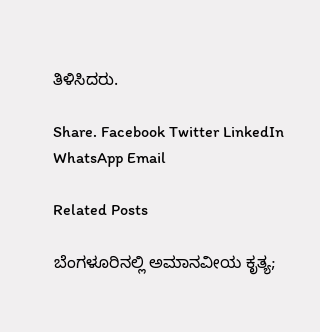ತಿಳಿಸಿದರು.

Share. Facebook Twitter LinkedIn WhatsApp Email

Related Posts

ಬೆಂಗಳೂರಿನಲ್ಲಿ ಅಮಾನವೀಯ ಕೃತ್ಯ;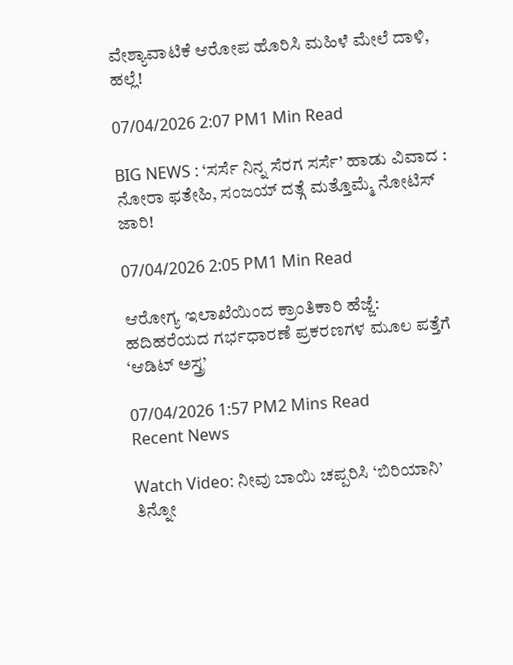ವೇಶ್ಯಾವಾಟಿಕೆ ಆರೋಪ ಹೊರಿಸಿ ಮಹಿಳೆ ಮೇಲೆ ದಾಳಿ, ಹಲ್ಲೆ!

07/04/2026 2:07 PM1 Min Read

BIG NEWS : ‘ಸರ್ಸೆ ನಿನ್ನ ಸೆರಗ ಸರ್ಸೆ’ ಹಾಡು ವಿವಾದ : ನೋರಾ ಫತೇಹಿ, ಸಂಜಯ್ ದತ್ಗೆ ಮತ್ತೊಮ್ಮೆ ನೋಟಿಸ್ ಜಾರಿ!

07/04/2026 2:05 PM1 Min Read

ಆರೋಗ್ಯ ಇಲಾಖೆಯಿಂದ ಕ್ರಾಂತಿಕಾರಿ ಹೆಜ್ಜೆ: ಹದಿಹರೆಯದ ಗರ್ಭಧಾರಣೆ ಪ್ರಕರಣಗಳ ಮೂಲ ಪತ್ತೆಗೆ ‘ಆಡಿಟ್ ಅಸ್ತ್ರ’

07/04/2026 1:57 PM2 Mins Read
Recent News

Watch Video: ನೀವು ಬಾಯಿ ಚಪ್ಪರಿಸಿ ‘ಬಿರಿಯಾನಿ’ ತಿನ್ನೋ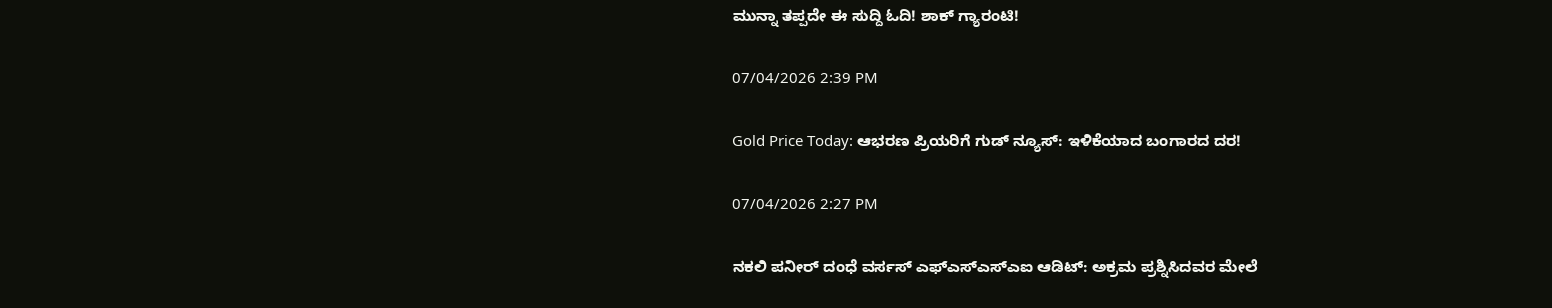ಮುನ್ನಾ ತಪ್ಪದೇ ಈ ಸುದ್ದಿ ಓದಿ! ಶಾಕ್ ಗ್ಯಾರಂಟಿ!

07/04/2026 2:39 PM

Gold Price Today: ಆಭರಣ ಪ್ರಿಯರಿಗೆ ಗುಡ್ ನ್ಯೂಸ್: ಇಳಿಕೆಯಾದ ಬಂಗಾರದ ದರ!

07/04/2026 2:27 PM

ನಕಲಿ ಪನೀರ್ ದಂಧೆ ವರ್ಸಸ್ ಎಫ್‌ಎಸ್‌ಎಸ್‌ಎಐ ಆಡಿಟ್: ಅಕ್ರಮ ಪ್ರಶ್ನಿಸಿದವರ ಮೇಲೆ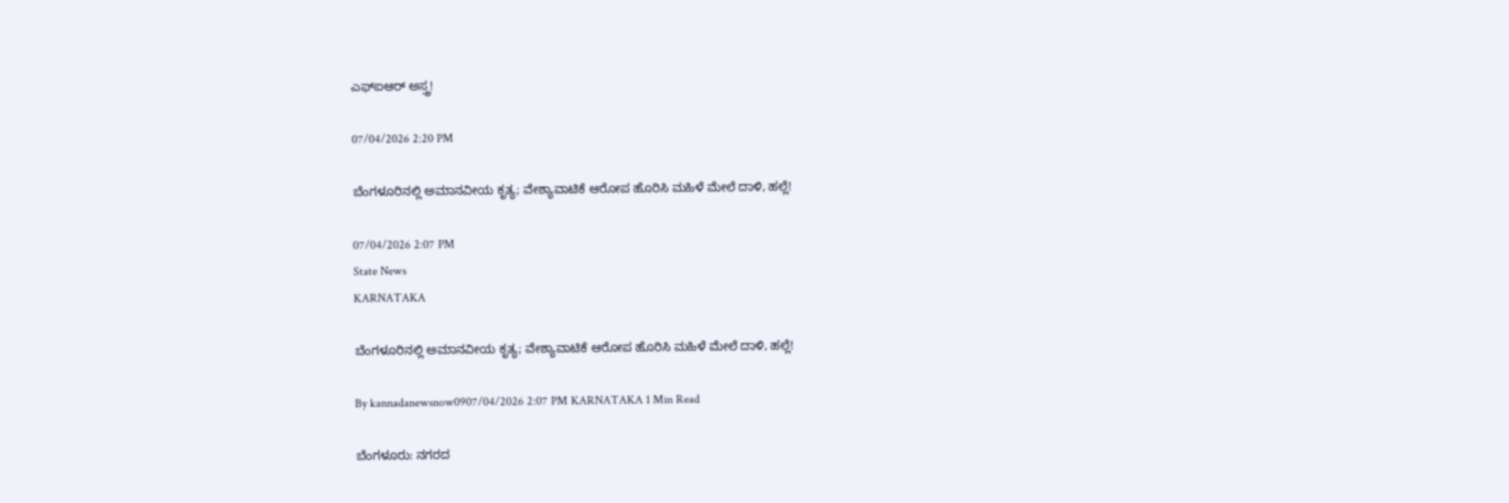ಎಫ್‌ಐಆರ್ ಅಸ್ತ್ರ!

07/04/2026 2:20 PM

ಬೆಂಗಳೂರಿನಲ್ಲಿ ಅಮಾನವೀಯ ಕೃತ್ಯ; ವೇಶ್ಯಾವಾಟಿಕೆ ಆರೋಪ ಹೊರಿಸಿ ಮಹಿಳೆ ಮೇಲೆ ದಾಳಿ, ಹಲ್ಲೆ!

07/04/2026 2:07 PM
State News
KARNATAKA

ಬೆಂಗಳೂರಿನಲ್ಲಿ ಅಮಾನವೀಯ ಕೃತ್ಯ; ವೇಶ್ಯಾವಾಟಿಕೆ ಆರೋಪ ಹೊರಿಸಿ ಮಹಿಳೆ ಮೇಲೆ ದಾಳಿ, ಹಲ್ಲೆ!

By kannadanewsnow0907/04/2026 2:07 PM KARNATAKA 1 Min Read

ಬೆಂಗಳೂರು: ನಗರದ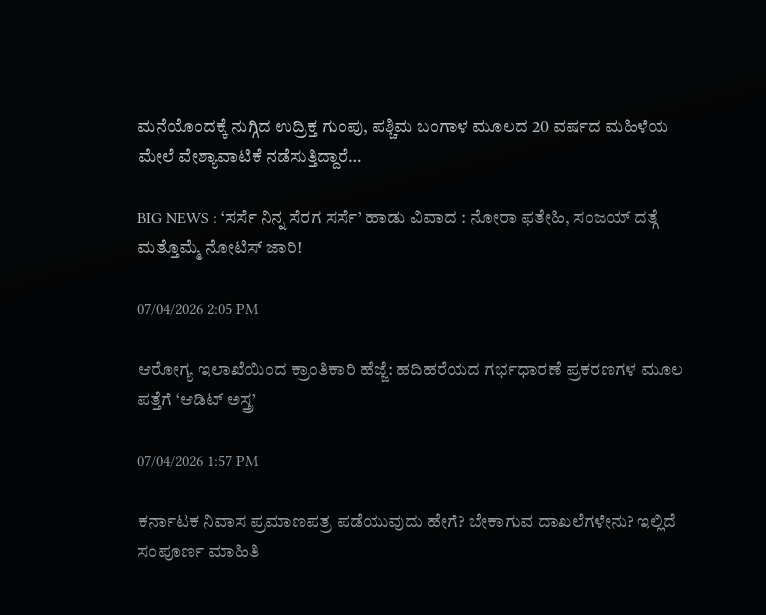ಮನೆಯೊಂದಕ್ಕೆ ನುಗ್ಗಿದ ಉದ್ರಿಕ್ತ ಗುಂಪು, ಪಶ್ಚಿಮ ಬಂಗಾಳ ಮೂಲದ 20 ವರ್ಷದ ಮಹಿಳೆಯ ಮೇಲೆ ವೇಶ್ಯಾವಾಟಿಕೆ ನಡೆಸುತ್ತಿದ್ದಾರೆ…

BIG NEWS : ‘ಸರ್ಸೆ ನಿನ್ನ ಸೆರಗ ಸರ್ಸೆ’ ಹಾಡು ವಿವಾದ : ನೋರಾ ಫತೇಹಿ, ಸಂಜಯ್ ದತ್ಗೆ ಮತ್ತೊಮ್ಮೆ ನೋಟಿಸ್ ಜಾರಿ!

07/04/2026 2:05 PM

ಆರೋಗ್ಯ ಇಲಾಖೆಯಿಂದ ಕ್ರಾಂತಿಕಾರಿ ಹೆಜ್ಜೆ: ಹದಿಹರೆಯದ ಗರ್ಭಧಾರಣೆ ಪ್ರಕರಣಗಳ ಮೂಲ ಪತ್ತೆಗೆ ‘ಆಡಿಟ್ ಅಸ್ತ್ರ’

07/04/2026 1:57 PM

ಕರ್ನಾಟಕ ನಿವಾಸ ಪ್ರಮಾಣಪತ್ರ ಪಡೆಯುವುದು ಹೇಗೆ? ಬೇಕಾಗುವ ದಾಖಲೆಗಳೇನು? ಇಲ್ಲಿದೆ ಸಂಪೂರ್ಣ ಮಾಹಿತಿ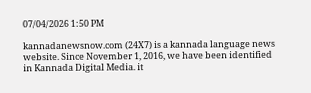07/04/2026 1:50 PM

kannadanewsnow.com (24X7) is a kannada language news website. Since November 1, 2016, we have been identified in Kannada Digital Media. it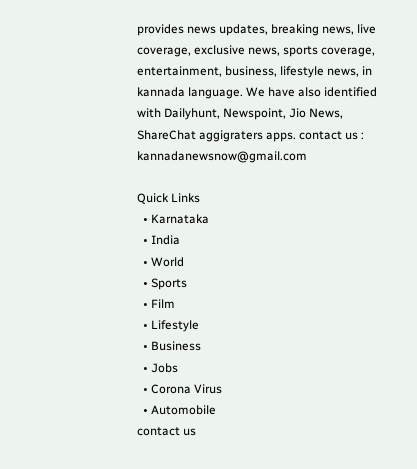provides news updates, breaking news, live coverage, exclusive news, sports coverage, entertainment, business, lifestyle news, in kannada language. We have also identified with Dailyhunt, Newspoint, Jio News, ShareChat aggigraters apps. contact us : kannadanewsnow@gmail.com

Quick Links
  • Karnataka
  • India
  • World
  • Sports
  • Film
  • Lifestyle
  • Business
  • Jobs
  • Corona Virus
  • Automobile
contact us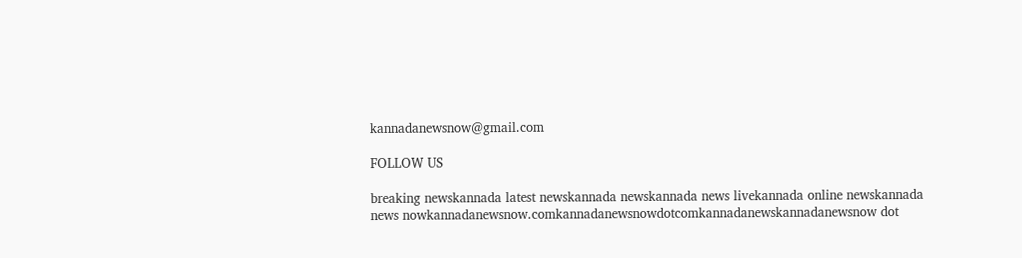kannadanewsnow@gmail.com

FOLLOW US

breaking newskannada latest newskannada newskannada news livekannada online newskannada news nowkannadanewsnow.comkannadanewsnowdotcomkannadanewskannadanewsnow dot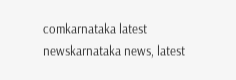comkarnataka latest newskarnataka news, latest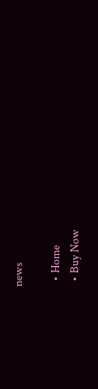news

  • Home
  • Buy Now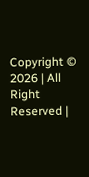Copyright © 2026 | All Right Reserved |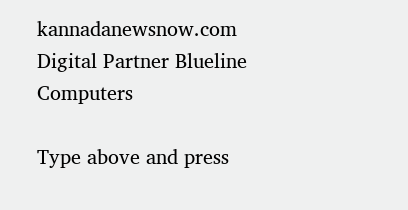kannadanewsnow.com
Digital Partner Blueline Computers

Type above and press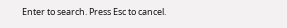Enter to search. Press Esc to cancel.